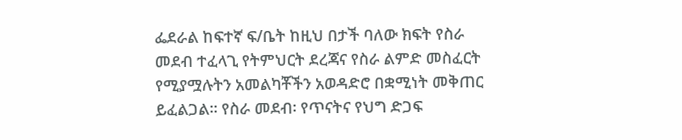ፌደራል ከፍተኛ ፍ/ቤት ከዚህ በታች ባለው ክፍት የስራ መደብ ተፈላጊ የትምህርት ደረጃና የስራ ልምድ መስፈርት የሚያሟሉትን አመልካቾችን አወዳድሮ በቋሚነት መቅጠር ይፈልጋል። የስራ መደብ፡ የጥናትና የህግ ድጋፍ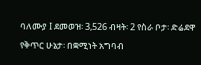ባለሙያ I ደመወዝ፡ 3,526 ብዛት፡ 2 የስራ ቦታ፡ ድሬደዋ የቅጥር ሁኔታ፡ በቋሚነት አግባብ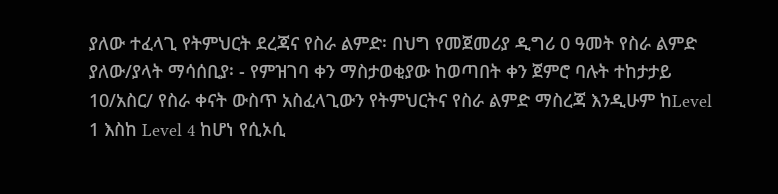ያለው ተፈላጊ የትምህርት ደረጃና የስራ ልምድ፡ በህግ የመጀመሪያ ዲግሪ 0 ዓመት የስራ ልምድ ያለው/ያላት ማሳሰቢያ፡ - የምዝገባ ቀን ማስታወቂያው ከወጣበት ቀን ጀምሮ ባሉት ተከታታይ 10/አስር/ የስራ ቀናት ውስጥ አስፈላጊውን የትምህርትና የስራ ልምድ ማስረጃ እንዲሁም ከLevel 1 እስከ Level 4 ከሆነ የሲኦሲ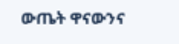ውጤት ዋናውንና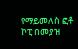የማይመለስ ፎቶ ኮፒ በመያዝ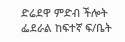ድሬደዋ ምድብ ችሎት ፌደራል ከፍተኛ ፍ/ቤት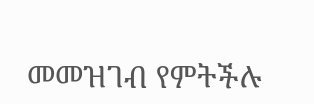መመዝገብ የምትችሉ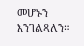መሆኑን እንገልጻለን።